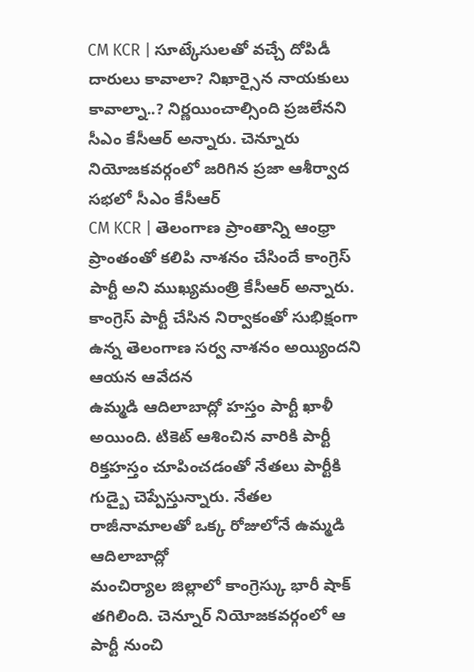CM KCR | సూట్కేసులతో వచ్చే దోపిడీ దారులు కావాలా? నిఖార్సైన నాయకులు కావాల్నా..? నిర్ణయించాల్సింది ప్రజలేనని సీఎం కేసీఆర్ అన్నారు. చెన్నూరు నియోజకవర్గంలో జరిగిన ప్రజా ఆశీర్వాద సభలో సీఎం కేసీఆర్
CM KCR | తెలంగాణ ప్రాంతాన్ని ఆంధ్రా ప్రాంతంతో కలిపి నాశనం చేసిందే కాంగ్రెస్ పార్టీ అని ముఖ్యమంత్రి కేసీఆర్ అన్నారు. కాంగ్రెస్ పార్టీ చేసిన నిర్వాకంతో సుభిక్షంగా ఉన్న తెలంగాణ సర్వ నాశనం అయ్యిందని ఆయన ఆవేదన
ఉమ్మడి ఆదిలాబాద్లో హస్తం పార్టీ ఖాళీ అయింది. టికెట్ ఆశించిన వారికి పార్టీ రిక్తహస్తం చూపించడంతో నేతలు పార్టీకి గుడ్బై చెప్పేస్తున్నారు. నేతల రాజీనామాలతో ఒక్క రోజులోనే ఉమ్మడి ఆదిలాబాద్లో
మంచిర్యాల జిల్లాలో కాంగ్రెస్కు భారీ షాక్ తగిలింది. చెన్నూర్ నియోజకవర్గంలో ఆ పార్టీ నుంచి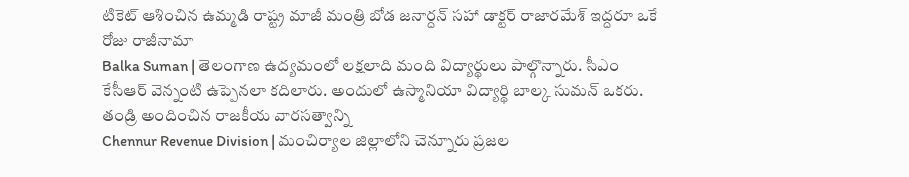టికెట్ ఆశించిన ఉమ్మడి రాష్ట్ర మాజీ మంత్రి బోడ జనార్దన్ సహా డాక్టర్ రాజారమేశ్ ఇద్దరూ ఒకే రోజు రాజీనామా
Balka Suman | తెలంగాణ ఉద్యమంలో లక్షలాది మంది విద్యార్థులు పాల్గొన్నారు. సీఎం కేసీఆర్ వెన్నంటి ఉప్పెనలా కదిలారు. అందులో ఉస్మానియా విద్యార్థి బాల్క సుమన్ ఒకరు. తండ్రి అందించిన రాజకీయ వారసత్వాన్ని
Chennur Revenue Division | మంచిర్యాల జిల్లాలోని చెన్నూరు ప్రజల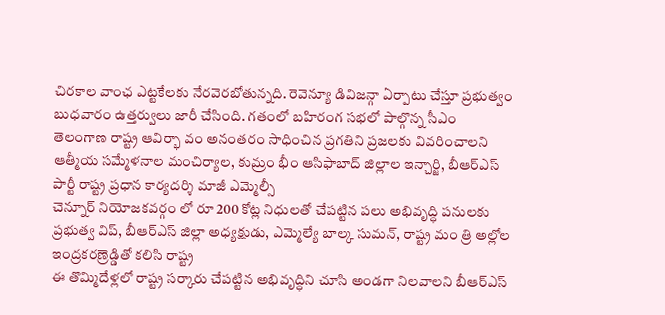చిరకాల వాంఛ ఎట్టకేలకు నేరవెరబోతున్నది. రెవెన్యూ డివిజన్గా ఏర్పాటు చేస్తూ ప్రభుత్వం బుధవారం ఉత్తర్వులు జారీ చేసింది. గతంలో బహిరంగ సభలో పాల్గొన్న సీఎం
తెలంగాణ రాష్ట్ర ఆవిర్భా వం అనంతరం సాధించిన ప్రగతిని ప్రజలకు వివరించాలని ఆత్మీయ సమ్మేళనాల మంచిర్యాల, కుమ్రం భీం ఆసిఫాబాద్ జిల్లాల ఇన్చార్జి, బీఆర్ఎస్ పార్టీ రాష్ట్ర ప్రధాన కార్యదర్శి మాజీ ఎమ్మెల్సీ
చెన్నూర్ నియోజకవర్గం లో రూ 200 కోట్ల నిధులతో చేపట్టిన పలు అభివృద్ధి పనులకు ప్రభుత్వ విప్, బీఆర్ఎస్ జిల్లా అధ్యక్షుడు, ఎమ్మెల్యే బాల్క సుమన్, రాష్ట్ర మం త్రి అల్లోల ఇంద్రకరణ్రెడ్డితో కలిసి రాష్ట్ర
ఈ తొమ్మిదేళ్లలో రాష్ట్ర సర్కారు చేపట్టిన అభివృద్ధిని చూసి అండగా నిలవాలని బీఆర్ఎస్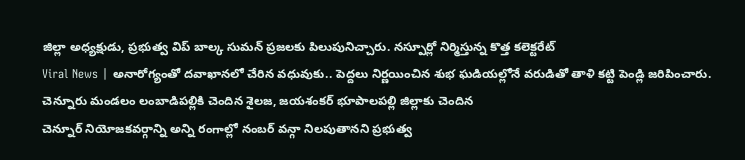జిల్లా అధ్యక్షుడు, ప్రభుత్వ విప్ బాల్క సుమన్ ప్రజలకు పిలుపునిచ్చారు. నస్పూర్లో నిర్మిస్తున్న కొత్త కలెక్టరేట్
Viral News | అనారోగ్యంతో దవాఖానలో చేరిన వధువుకు.. పెద్దలు నిర్ణయించిన శుభ ఘడియల్లోనే వరుడితో తాళి కట్టి పెండ్లి జరిపించారు. చెన్నూరు మండలం లంబాడిపల్లికి చెందిన శైలజ, జయశంకర్ భూపాలపల్లి జిల్లాకు చెందిన
చెన్నూర్ నియోజకవర్గాన్ని అన్ని రంగాల్లో నంబర్ వన్గా నిలపుతానని ప్రభుత్వ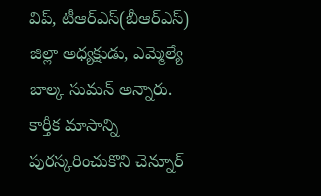విప్, టీఆర్ఎస్(బీఆర్ఎస్) జిల్లా అధ్యక్షుడు, ఎమ్మెల్యే బాల్క సుమన్ అన్నారు.
కార్తీక మాసాన్ని పురస్కరించుకొని చెన్నూర్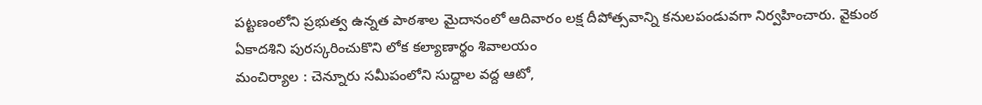పట్టణంలోని ప్రభుత్వ ఉన్నత పాఠశాల మైదానంలో ఆదివారం లక్ష దీపోత్సవాన్ని కనులపండువగా నిర్వహించారు. వైకుంఠ ఏకాదశిని పురస్కరించుకొని లోక కల్యాణార్థం శివాలయం
మంచిర్యాల : చెన్నూరు సమీపంలోని సుద్దాల వద్ద ఆటో,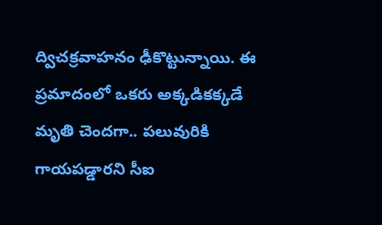ద్విచక్రవాహనం ఢీకొట్టున్నాయి. ఈ ప్రమాదంలో ఒకరు అక్కడికక్కడే మృతి చెందగా.. పలువురికి గాయపడ్డారని సీఐ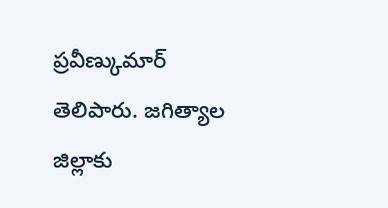ప్రవీణ్కుమార్ తెలిపారు. జగిత్యాల జిల్లాకు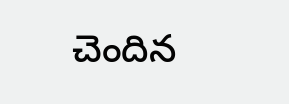చెందిన